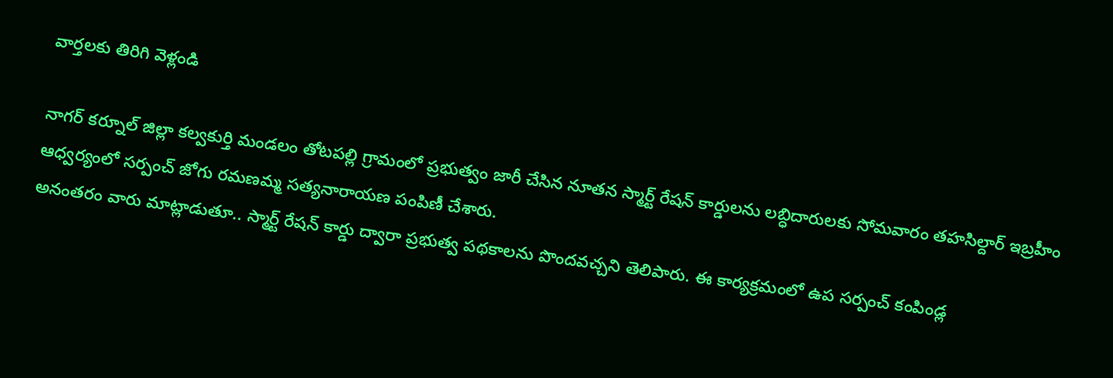వార్తలకు తిరిగి వెళ్లండి

నాగర్ కర్నూల్ జిల్లా కల్వకుర్తి మండలం తోటపల్లి గ్రామంలో ప్రభుత్వం జారీ చేసిన నూతన స్మార్ట్ రేషన్ కార్డులను లబ్ధిదారులకు సోమవారం తహసిల్దార్ ఇబ్రహీం ఆధ్వర్యంలో సర్పంచ్ జోగు రమణమ్మ సత్యనారాయణ పంపిణీ చేశారు.
అనంతరం వారు మాట్లాడుతూ.. స్మార్ట్ రేషన్ కార్డు ద్వారా ప్రభుత్వ పథకాలను పొందవచ్చని తెలిపారు. ఈ కార్యక్రమంలో ఉప సర్పంచ్ కంపిండ్ల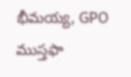భీమయ్య, GPO ముస్తఫా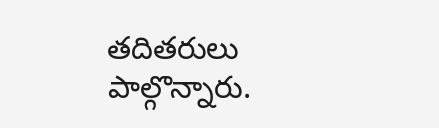తదితరులు పాల్గొన్నారు.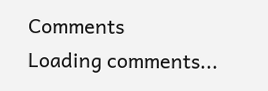Comments
Loading comments...